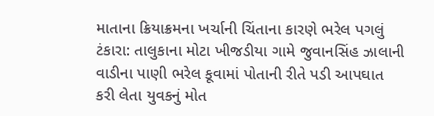માતાના ક્રિયાક્રમના ખર્ચાની ચિંતાના કારણે ભરેલ પગલું
ટંકારા: તાલુકાના મોટા ખીજડીયા ગામે જુવાનસિંહ ઝાલાની વાડીના પાણી ભરેલ કૂવામાં પોતાની રીતે પડી આપઘાત કરી લેતા યુવકનું મોત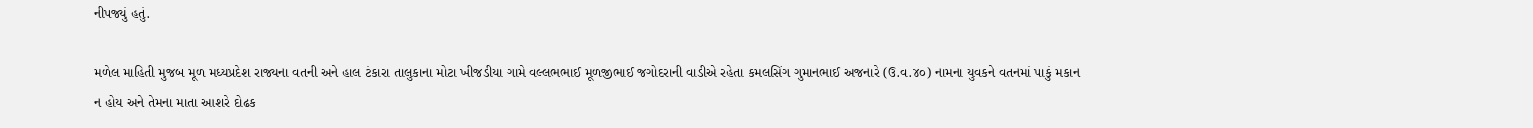નીપજ્યું હતું.

મળેલ માહિતી મુજબ મૂળ મધ્યપ્રદેશ રાજ્યના વતની અને હાલ ટંકારા તાલુકાના મોટા ખીજડીયા ગામે વલ્લભભાઈ મૂળજીભાઈ જગોદરાની વાડીએ રહેતા કમલસિંગ ગુમાનભાઈ અજનારે (ઉ.વ.૪૦) નામના યુવકને વતનમાં પાકું મકાન ન હોય અને તેમના માતા આશરે દોઢક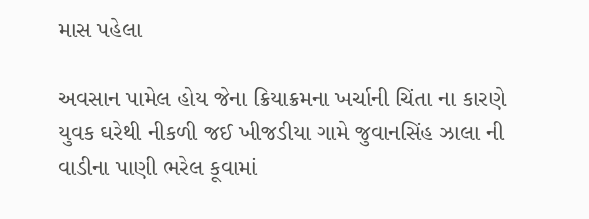માસ પહેલા

અવસાન પામેલ હોય જેના ક્રિયાક્રમના ખર્ચાની ચિંતા ના કારણે યુવક ઘરેથી નીકળી જઈ ખીજડીયા ગામે જુવાનસિંહ ઝાલા ની વાડીના પાણી ભરેલ કૂવામાં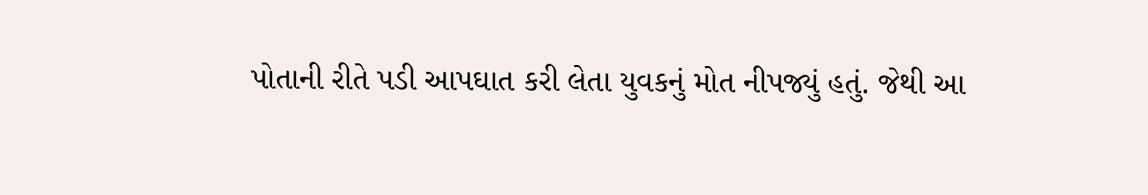પોતાની રીતે પડી આપઘાત કરી લેતા યુવકનું મોત નીપજ્યું હતું. જેથી આ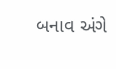બનાવ અંગે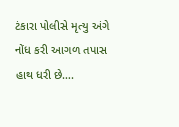ટંકારા પોલીસે મૃત્યુ અંગે નોંધ કરી આગળ તપાસ હાથ ધરી છે….